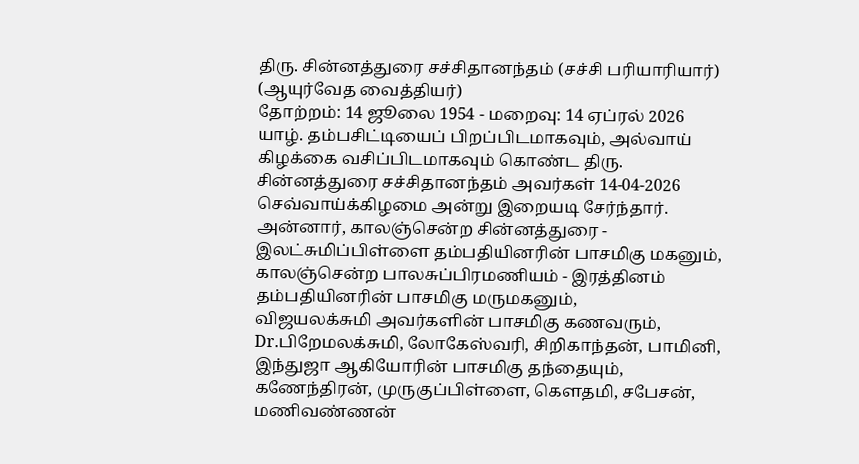திரு. சின்னத்துரை சச்சிதானந்தம் (சச்சி பரியாரியார்)
(ஆயுர்வேத வைத்தியர்)
தோற்றம்: 14 ஜூலை 1954 - மறைவு: 14 ஏப்ரல் 2026
யாழ். தம்பசிட்டியைப் பிறப்பிடமாகவும், அல்வாய் கிழக்கை வசிப்பிடமாகவும் கொண்ட திரு. சின்னத்துரை சச்சிதானந்தம் அவர்கள் 14-04-2026 செவ்வாய்க்கிழமை அன்று இறையடி சேர்ந்தார்.
அன்னார், காலஞ்சென்ற சின்னத்துரை - இலட்சுமிப்பிள்ளை தம்பதியினரின் பாசமிகு மகனும், காலஞ்சென்ற பாலசுப்பிரமணியம் - இரத்தினம் தம்பதியினரின் பாசமிகு மருமகனும்,
விஜயலக்சுமி அவர்களின் பாசமிகு கணவரும்,
Dr.பிறேமலக்சுமி, லோகேஸ்வரி, சிறிகாந்தன், பாமினி, இந்துஜா ஆகியோரின் பாசமிகு தந்தையும்,
கணேந்திரன், முருகுப்பிள்ளை, கௌதமி, சபேசன், மணிவண்ணன்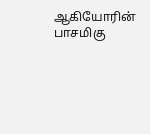ஆகியோரின் பாசமிகு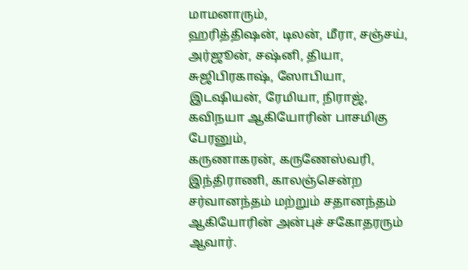மாமனாரும்,
ஹரித்திஷன், டிலன், மீரா, சஞ்சய், அர்ஜூன், சஷ்னி, தியா, சுஜிபிரகாஷ், ஸோபியா, இடஷியன், ரேமியா, நிராஜ், கவிநயா ஆகியோரின் பாசமிகு பேரனும்,
கருணாகரன், கருணேஸ்வரி, இந்திராணி, காலஞ்சென்ற சர்வானந்தம் மற்றும் சதானந்தம் ஆகியோரின் அன்புச் சகோதரரும் ஆவார்.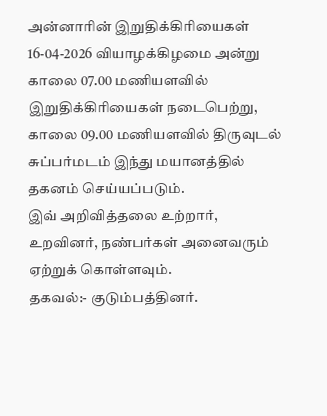அன்னாரின் இறுதிக்கிரியைகள் 16-04-2026 வியாழக்கிழமை அன்று காலை 07.00 மணியளவில் இறுதிக்கிரியைகள் நடைபெற்று, காலை 09.00 மணியளவில் திருவுடல் சுப்பர்மடம் இந்து மயானத்தில் தகனம் செய்யப்படும்.
இவ் அறிவித்தலை உற்றார், உறவினர், நண்பர்கள் அனைவரும் ஏற்றுக் கொள்ளவும்.
தகவல்:- குடும்பத்தினர்.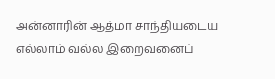அன்னாரின் ஆத்மா சாந்தியடைய எல்லாம் வல்ல இறைவனைப்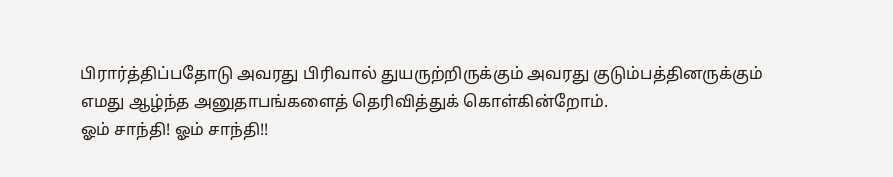பிரார்த்திப்பதோடு அவரது பிரிவால் துயருற்றிருக்கும் அவரது குடும்பத்தினருக்கும் எமது ஆழ்ந்த அனுதாபங்களைத் தெரிவித்துக் கொள்கின்றோம்.
ஓம் சாந்தி! ஓம் சாந்தி!!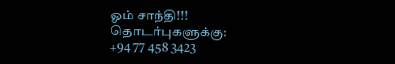ஓம் சாந்தி!!!
தொடர்புகளுக்கு:
+94 77 458 3423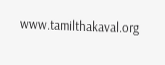www.tamilthakaval.org